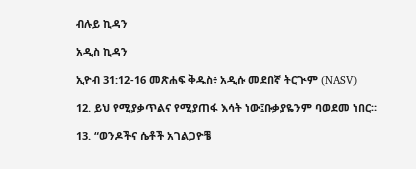ብሉይ ኪዳን

አዲስ ኪዳን

ኢዮብ 31:12-16 መጽሐፍ ቅዱስ፥ አዲሱ መደበኛ ትርጒም (NASV)

12. ይህ የሚያቃጥልና የሚያጠፋ እሳት ነው፤ቡቃያዬንም ባወደመ ነበር።

13. “ወንዶችና ሴቶች አገልጋዮቼ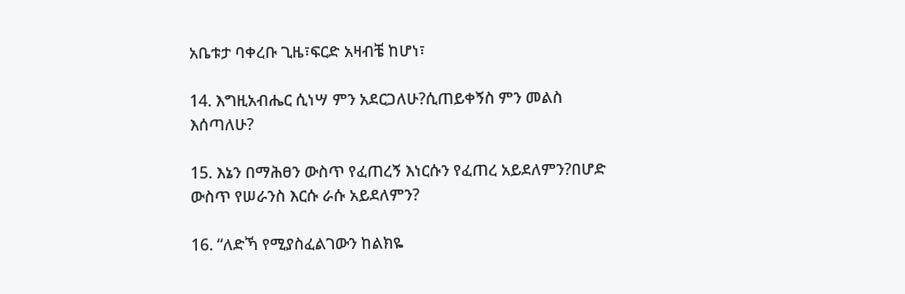አቤቱታ ባቀረቡ ጊዜ፣ፍርድ አዛብቼ ከሆነ፣

14. እግዚአብሔር ሲነሣ ምን አደርጋለሁ?ሲጠይቀኝስ ምን መልስ እሰጣለሁ?

15. እኔን በማሕፀን ውስጥ የፈጠረኝ እነርሱን የፈጠረ አይደለምን?በሆድ ውስጥ የሠራንስ እርሱ ራሱ አይደለምን?

16. “ለድኻ የሚያስፈልገውን ከልክዬ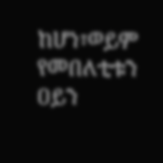ከሆነ፣ወይም የመበለቲቱን ዐይን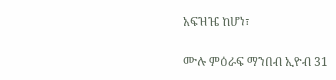አፍዝዤ ከሆነ፣

ሙሉ ምዕራፍ ማንበብ ኢዮብ 31